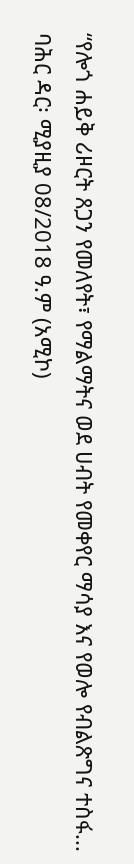“የሎጎ ሐይቅ ሪዞርት ጸጋን የመለየት፣ የማልማትና ወደ ሀብት የመቀየር ማሳያ እና የወሎ የብልጽግና ተስፋ...
ባሕር ዳር፡ ሚያዚያ 08/2018 ዓ.ም (አሚኮ)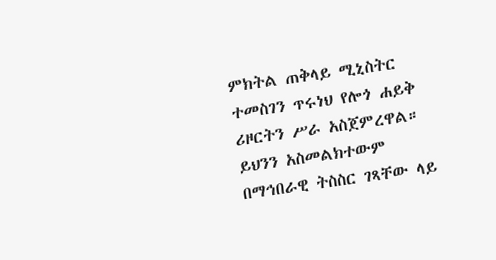ምክትል ጠቅላይ ሚኒስትር ተመስገን ጥሩነህ የሎጎ ሐይቅ ሪዞርትን ሥራ አስጀምረዋል።
ይህንን አስመልክተውም በማኅበራዊ ትስስር ገጻቸው ላይ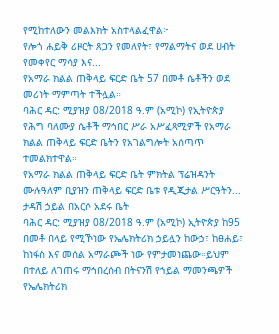የሚከተለውን መልእክት አስተላልፈዋል፦
የሎጎ ሐይቅ ሪዞርት ጸጋን የመለየት፣ የማልማትና ወደ ሀብት የመቀየር ማሳያ እና...
የአማራ ክልል ጠቅላይ ፍርድ ቤት 57 በመቶ ሴቶችን ወደ መሪነት ማምጣት ተችሏል።
ባሕር ዳር: ሚያዝያ 08/2018 ዓ.ም (አሚኮ) የኢትዮጵያ የሕግ ባለሙያ ሴቶች ማኅበር ሥራ አሥፈጻሚዎች የአማራ ክልል ጠቅላይ ፍርድ ቤትን የአገልግሎት አሰጣጥ ተመልክተዋል።
የአማራ ክልል ጠቅላይ ፍርድ ቤት ምክትል ፕሬዝዳንት ሙሉዓለም ቢያዝን ጠቅላይ ፍርድ ቤቱ የዲጂታል ሥርዓትን...
ታዳሽ ኃይል በአርሶ አደሩ ቤት
ባሕር ዳር: ሚያዝያ 08/2018 ዓ.ም (አሚኮ) ኢትዮጵያ ከ95 በመቶ በላይ የሚኾነው የኤሌክትሪክ ኃይሏን ከውኃ፣ ከፀሐይ፣ ከነፋስ እና መሰል አማራጮች ነው የምታመነጨው።ይህም በተለይ ለገጠሩ ማኅበረሰብ በትናንሽ የኀይል ማመንጫዎች የኤሌክትሪክ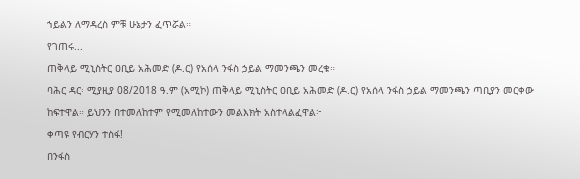ኀይልን ለማዳረስ ምቹ ሁኔታን ፈጥሯል።
የገጠሩ...
ጠቅላይ ሚኒስትር ዐቢይ አሕመድ (ዶ.ር) የአሰላ ንፋስ ኃይል ማመንጫን መረቁ።
ባሕር ዳር፡ ሚያዚያ 08/2018 ዓ.ም (አሚኮ) ጠቅላይ ሚኒስትር ዐቢይ አሕመድ (ዶ.ር) የአሰላ ንፋስ ኃይል ማመንጫን ጣቢያን መርቀው ከፍተዋል። ይህንን በተመለከተም የሚመለከተውን መልእክት አስተላልፈዋል፦
ቀጣዩ የብርሃን ተስፋ!
በንፋስ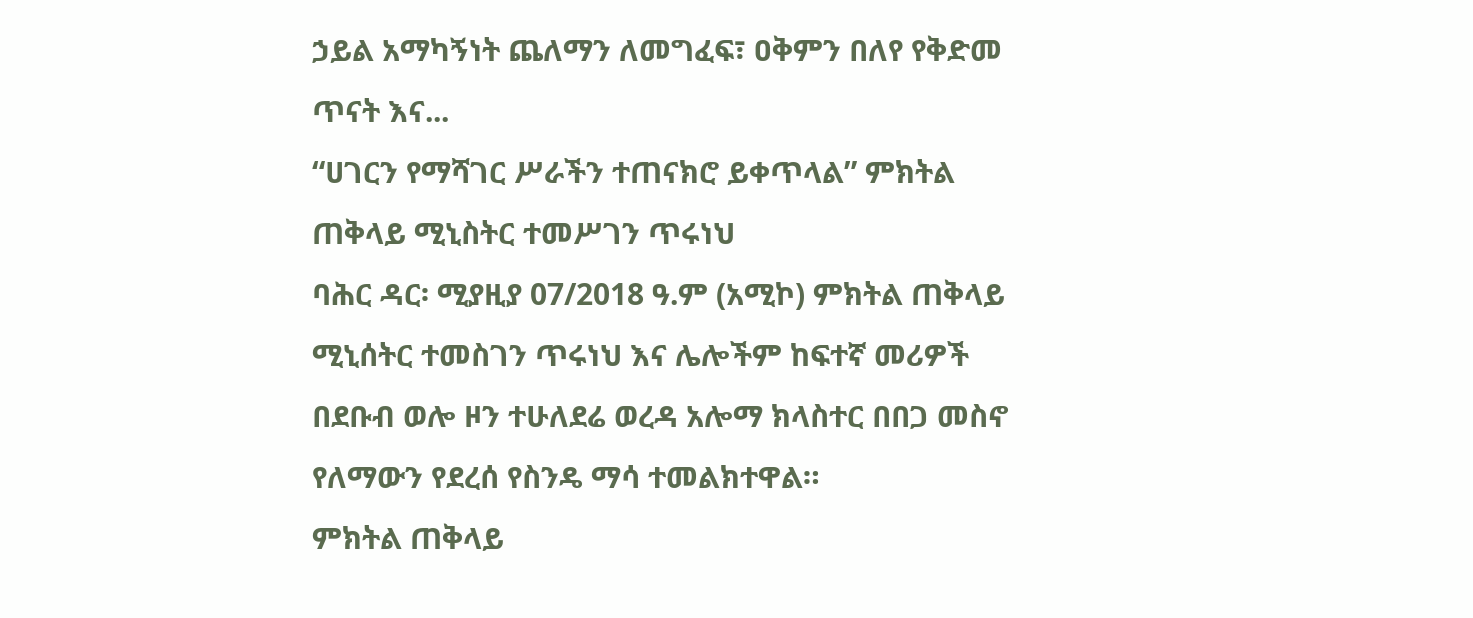ኃይል አማካኝነት ጨለማን ለመግፈፍ፣ ዐቅምን በለየ የቅድመ ጥናት እና...
“ሀገርን የማሻገር ሥራችን ተጠናክሮ ይቀጥላል” ምክትል ጠቅላይ ሚኒስትር ተመሥገን ጥሩነህ
ባሕር ዳር፡ ሚያዚያ 07/2018 ዓ.ም (አሚኮ) ምክትል ጠቅላይ ሚኒሰትር ተመስገን ጥሩነህ እና ሌሎችም ከፍተኛ መሪዎች በደቡብ ወሎ ዞን ተሁለደሬ ወረዳ አሎማ ክላስተር በበጋ መስኖ የለማውን የደረሰ የስንዴ ማሳ ተመልክተዋል።
ምክትል ጠቅላይ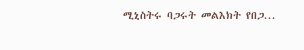ሚኒስትሩ ባጋሩት መልእክት የበጋ...